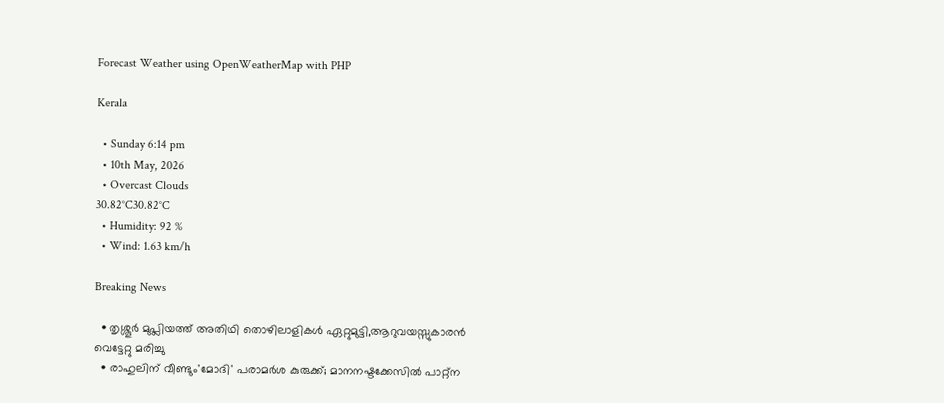Forecast Weather using OpenWeatherMap with PHP

Kerala

  • Sunday 6:14 pm
  • 10th May, 2026
  • Overcast Clouds
30.82°C30.82°C
  • Humidity: 92 %
  • Wind: 1.63 km/h

Breaking News

  • തൃശ്ശൂർ മുപ്ലിയത്ത് അതിഥി തൊഴിലാളികൾ ഏറ്റുമുട്ടി,ആറുവയസ്സുകാരൻ വെട്ടേറ്റു മരിച്ചു
  • രാഹുലിന് വീണ്ടും'മോദി' പരാമര്‍ശ കുരുക്ക്; മാനനഷ്ടക്കേസിൽ പാറ്റ്ന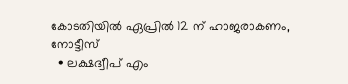കോടതിയിൽ ഏപ്രിൽ 12 ന് ഹാജരാകണം, നോട്ടീസ്
  • ലക്ഷദ്വീപ് എം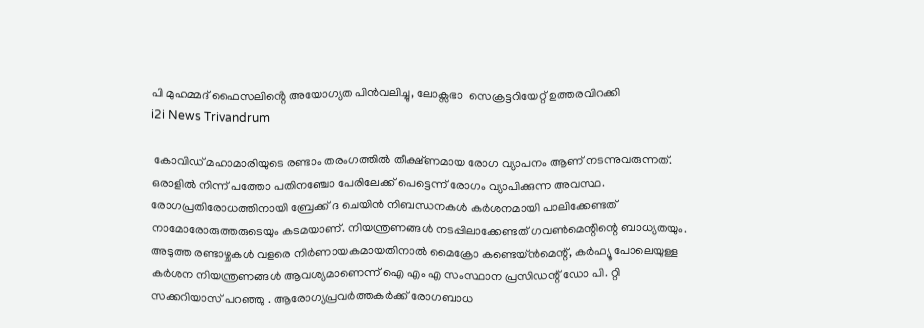പി മുഹമ്മദ് ഫൈസലിൻ്റെ അയോഗ്യത പിൻവലിച്ചു, ലോക്സഭാ  സെക്രട്ടറിയേറ്റ് ഉത്തരവിറക്കി
i2i News Trivandrum

 കോവിഡ് മഹാമാരിയുടെ രണ്ടാം തരംഗത്തിൽ തീക്ഷ്ണമായ രോഗ വ്യാപനം ആണ് നടന്നുവരുന്നത്. ഒരാളിൽ നിന്ന് പത്തോ പതിനഞ്ചോ പേരിലേക്ക് പെട്ടെന്ന് രോഗം വ്യാപിക്കുന്ന അവസ്ഥ. രോഗപ്രതിരോധത്തിനായി ബ്രേക്ക് ദ ചെയിൻ നിബന്ധനകൾ കർശനമായി പാലിക്കേണ്ടത് നാമോരോരുത്തരുടെയും കടമയാണ്. നിയന്ത്രണങ്ങൾ നടപ്പിലാക്കേണ്ടത് ഗവൺമെന്റിന്റെ ബാധ്യതയും. അടുത്ത രണ്ടാഴ്ചകൾ വളരെ നിർണായകമായതിനാൽ മൈക്രോ കണ്ടെയ്ൻമെന്റ്, കർഫ്യൂ പോലെയുള്ള കർശന നിയന്ത്രണങ്ങൾ ആവശ്യമാണെന്ന് ഐ എം എ സംസ്ഥാന പ്രസിഡന്റ്‌ ഡോ പി. റ്റി സക്കറിയാസ് പറഞ്ഞു . ആരോഗ്യപ്രവർത്തകർക്ക് രോഗബാധ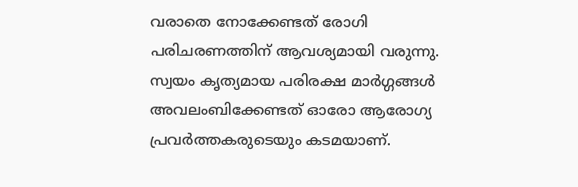വരാതെ നോക്കേണ്ടത് രോഗി പരിചരണത്തിന് ആവശ്യമായി വരുന്നു. സ്വയം കൃത്യമായ പരിരക്ഷ മാർഗ്ഗങ്ങൾ അവലംബിക്കേണ്ടത് ഓരോ ആരോഗ്യ പ്രവർത്തകരുടെയും കടമയാണ്.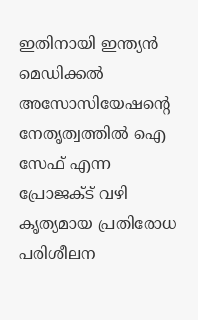ഇതിനായി ഇന്ത്യൻ മെഡിക്കൽ അസോസിയേഷന്റെ നേതൃത്വത്തിൽ ഐ സേഫ് എന്ന പ്രോജക്ട് വഴി കൃത്യമായ പ്രതിരോധ പരിശീലന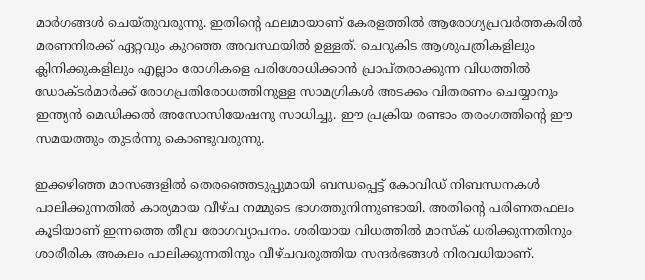മാർഗങ്ങൾ ചെയ്തുവരുന്നു. ഇതിന്റെ ഫലമായാണ് കേരളത്തിൽ ആരോഗ്യപ്രവർത്തകരിൽ മരണനിരക്ക് ഏറ്റവും കുറഞ്ഞ അവസ്ഥയിൽ ഉള്ളത്. ചെറുകിട ആശുപത്രികളിലും ക്ലിനിക്കുകളിലും എല്ലാം രോഗികളെ പരിശോധിക്കാൻ പ്രാപ്തരാക്കുന്ന വിധത്തിൽ ഡോക്ടർമാർക്ക് രോഗപ്രതിരോധത്തിനുള്ള സാമഗ്രികൾ അടക്കം വിതരണം ചെയ്യാനും ഇന്ത്യൻ മെഡിക്കൽ അസോസിയേഷനു സാധിച്ചു. ഈ പ്രക്രിയ രണ്ടാം തരംഗത്തിന്റെ ഈ സമയത്തും തുടർന്നു കൊണ്ടുവരുന്നു.

ഇക്കഴിഞ്ഞ മാസങ്ങളിൽ തെരഞ്ഞെടുപ്പുമായി ബന്ധപ്പെട്ട് കോവിഡ് നിബന്ധനകൾ പാലിക്കുന്നതിൽ കാര്യമായ വീഴ്ച നമ്മുടെ ഭാഗത്തുനിന്നുണ്ടായി. അതിന്റെ പരിണതഫലം കൂടിയാണ് ഇന്നത്തെ തീവ്ര രോഗവ്യാപനം. ശരിയായ വിധത്തിൽ മാസ്‌ക് ധരിക്കുന്നതിനും ശാരീരിക അകലം പാലിക്കുന്നതിനും വീഴ്ചവരുത്തിയ സന്ദർഭങ്ങൾ നിരവധിയാണ്.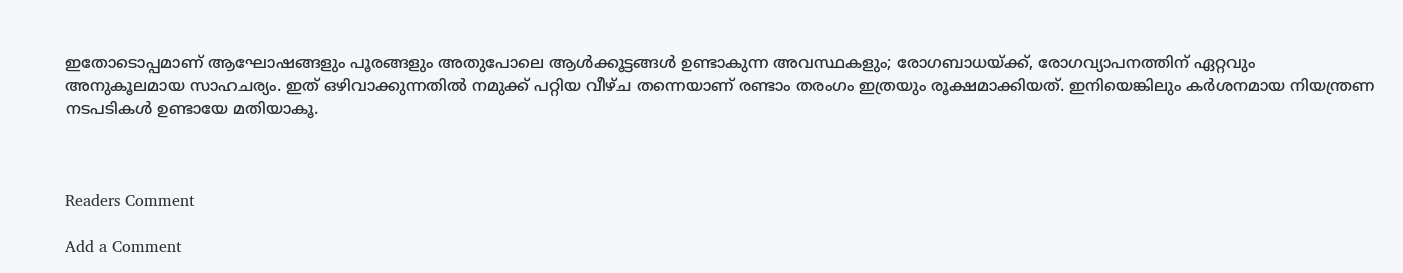ഇതോടൊപ്പമാണ് ആഘോഷങ്ങളും പൂരങ്ങളും അതുപോലെ ആൾക്കൂട്ടങ്ങൾ ഉണ്ടാകുന്ന അവസ്ഥകളും; രോഗബാധയ്ക്ക്, രോഗവ്യാപനത്തിന് ഏറ്റവും അനുകൂലമായ സാഹചര്യം. ഇത് ഒഴിവാക്കുന്നതിൽ നമുക്ക് പറ്റിയ വീഴ്ച തന്നെയാണ് രണ്ടാം തരംഗം ഇത്രയും രൂക്ഷമാക്കിയത്. ഇനിയെങ്കിലും കർശനമായ നിയന്ത്രണ നടപടികൾ ഉണ്ടായേ മതിയാകൂ.



Readers Comment

Add a Comment